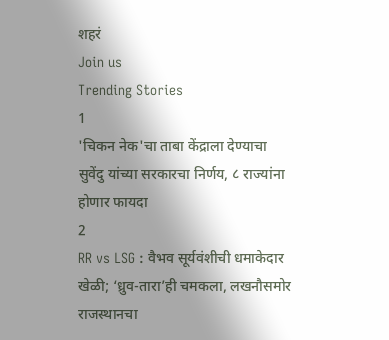शहरं
Join us
Trending Stories
1
'चिकन नेक'चा ताबा केंद्राला देण्याचा सुवेंदु यांच्या सरकारचा निर्णय, ८ राज्यांना होणार फायदा
2
RR vs LSG : वैभव सूर्यवंशीची धमाकेदार खेळी; ‘ध्रुव-तारा’ही चमकला, लखनौसमोर राजस्थानचा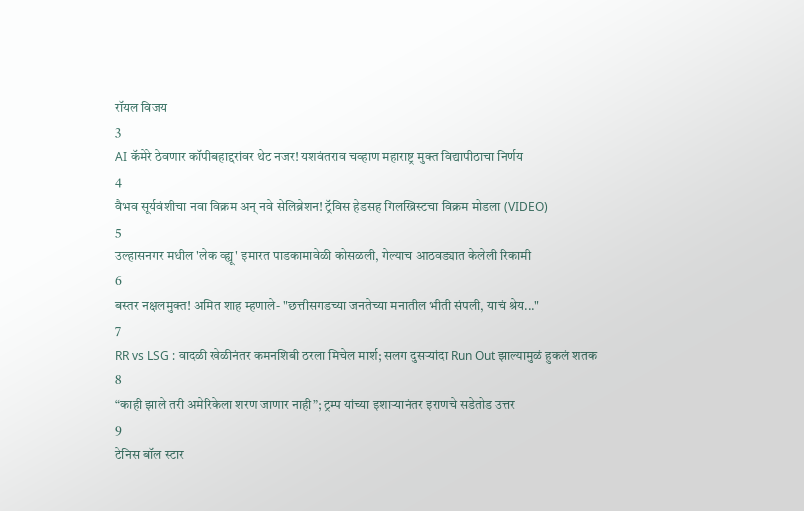रॉयल विजय
3
AI कॅमेरे ठेवणार कॉपीबहाद्दरांवर थेट नजर! यशवंतराव चव्हाण महाराष्ट्र मुक्त विद्यापीठाचा निर्णय
4
वैभव सूर्यवंशीचा नवा विक्रम अन् नवे सेलिब्रेशन! ट्रॅविस हेडसह गिलख्रिस्टचा विक्रम मोडला (VIDEO)
5
उल्हासनगर मधील 'लेक व्ह्यू' इमारत पाडकामावेळी कोसळली, गेल्याच आठवड्यात केलेली रिकामी
6
बस्तर नक्षलमुक्त! अमित शाह म्हणाले- "छत्तीसगडच्या जनतेच्या मनातील भीती संपली, याचं श्रेय..."
7
RR vs LSG : वादळी खेळीनंतर कमनशिबी ठरला मिचेल मार्श; सलग दुसऱ्यांदा Run Out झाल्यामुळं हुकलं शतक
8
“काही झाले तरी अमेरिकेला शरण जाणार नाही”; ट्रम्प यांच्या इशाऱ्यानंतर इराणचे सडेतोड उत्तर
9
टेनिस बॉल स्टार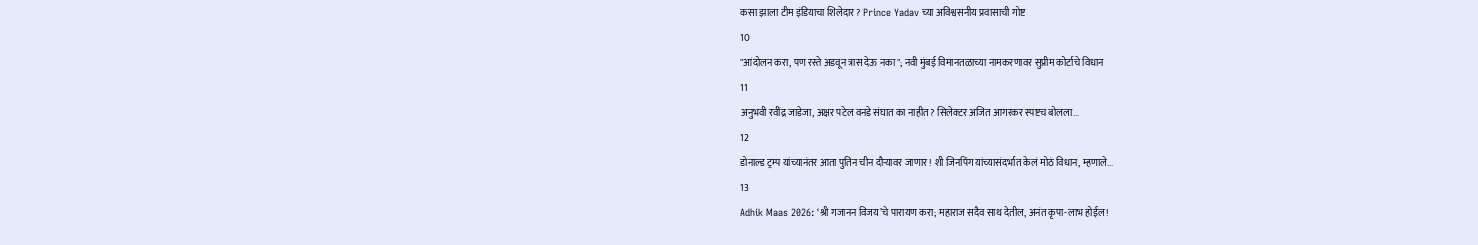कसा झाला टीम इंडियाचा शिलेदार? Prince Yadav च्या अविश्वसनीय प्रवासाची गोष्ट
10
"आंदोलन करा, पण रस्ते अडवून त्रास देऊ नका"; नवी मुंबई विमानतळाच्या नामकरणावर सुप्रीम कोर्टाचे विधान
11
अनुभवी रवींद्र जाडेजा, अक्षर पटेल वनडे संघात का नाहीत? सिलेक्टर अजित आगरकर स्पष्टच बोलला...
12
डोनाल्ड ट्रम्प यांच्यानंतर आता पुतिन चीन दौऱ्यावर जाणार! शी जिनपिंग यांच्यासंदर्भात केलं मोठं विधान, म्हणाले...
13
Adhik Maas 2026: ‘श्री गजानन विजय’चे पारायण करा; महाराज सदैव साथ देतील, अनंत कृपा-लाभ होईल!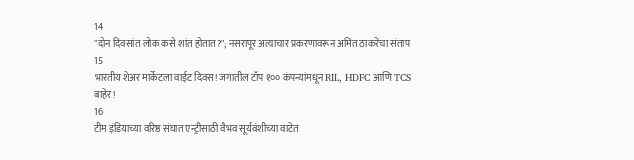14
"दोन दिवसांत लोक कसे शांत होतात?"; नसरापूर अत्याचार प्रकरणावरून अमित ठाकरेंचा संताप
15
भारतीय शेअर मार्केटला वाईट दिवस! जगातील टॉप १०० कंपन्यांमधून RIL, HDFC आणि TCS बाहेर!
16
टीम इंडियाच्या वरिष्ठ संघात एन्ट्रीसाठी वैभव सूर्यवंशीच्या वाटेत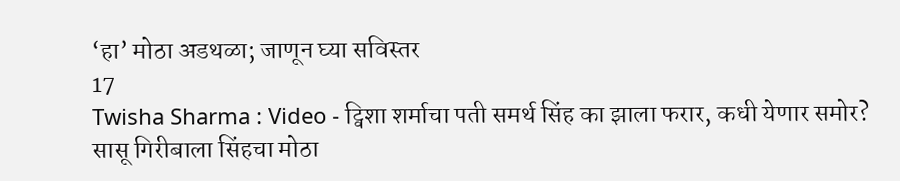‘हा’ मोठा अडथळा; जाणून घ्या सविस्तर
17
Twisha Sharma : Video - ट्विशा शर्माचा पती समर्थ सिंह का झाला फरार, कधी येणार समोर? सासू गिरीबाला सिंहचा मोठा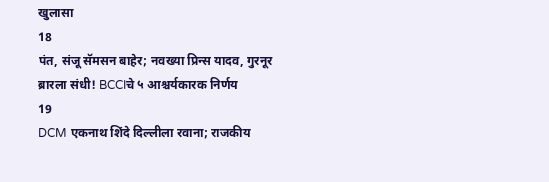खुलासा
18
पंत, संजू सॅमसन बाहेर; नवख्या प्रिन्स यादव, गुरनूर ब्रारला संधी! BCCIचे ५ आश्चर्यकारक निर्णय
19
DCM एकनाथ शिंदे दिल्लीला रवाना; राजकीय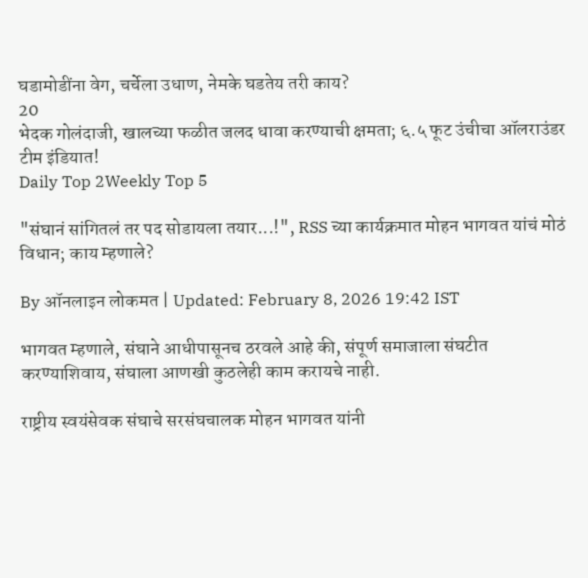घडामोडींना वेग, चर्चेला उधाण, नेमके घडतेय तरी काय?
20
भेदक गोलंदाजी, खालच्या फळीत जलद धावा करण्याची क्षमता; ६.५ फूट उंचीचा ऑलराउंडर टीम इंडियात!
Daily Top 2Weekly Top 5

"संघानं सांगितलं तर पद सोडायला तयार...!", RSS च्या कार्यक्रमात मोहन भागवत यांचं मोठं विधान; काय म्हणाले?

By ऑनलाइन लोकमत | Updated: February 8, 2026 19:42 IST

भागवत म्हणाले, संघाने आधीपासूनच ठरवले आहे की, संपूर्ण समाजाला संघटीत करण्याशिवाय, संघाला आणखी कुठलेही काम करायचे नाही.

राष्ट्रीय स्वयंसेवक संघाचे सरसंघचालक मोहन भागवत यांनी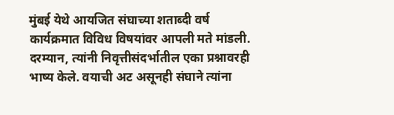मुंबई येथे आयजित संघाच्या शताब्दी वर्ष कार्यक्रमात विविध विषयांवर आपली मते मांडली. दरम्यान, त्यांनी निवृत्तीसंदर्भातील एका प्रश्नावरही भाष्य केले. वयाची अट असूनही संघाने त्यांना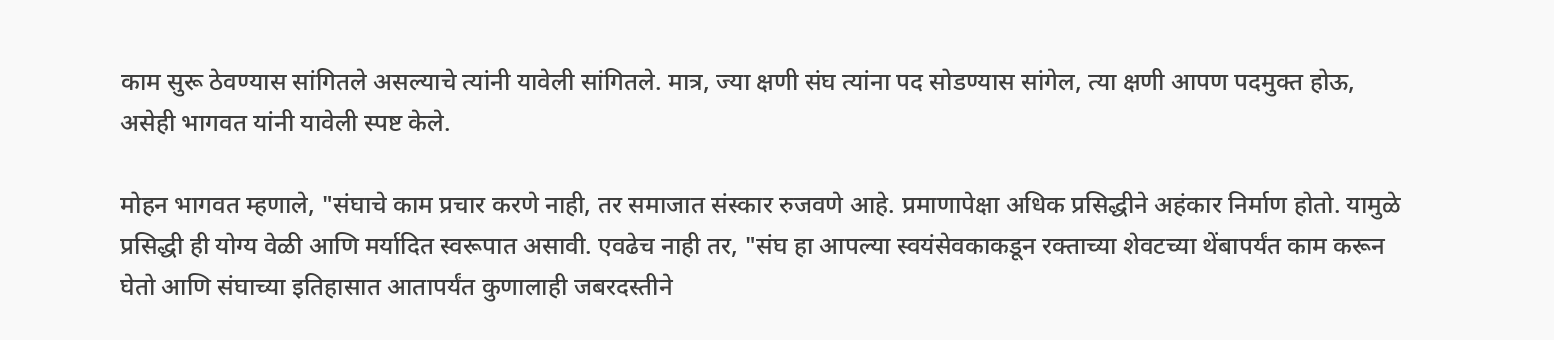काम सुरू ठेवण्यास सांगितले असल्याचे त्यांनी यावेली सांगितले. मात्र, ज्या क्षणी संघ त्यांना पद सोडण्यास सांगेल, त्या क्षणी आपण पदमुक्त होऊ, असेही भागवत यांनी यावेली स्पष्ट केले.

मोहन भागवत म्हणाले, "संघाचे काम प्रचार करणे नाही, तर समाजात संस्कार रुजवणे आहे. प्रमाणापेक्षा अधिक प्रसिद्धीने अहंकार निर्माण होतो. यामुळे प्रसिद्धी ही योग्य वेळी आणि मर्यादित स्वरूपात असावी. एवढेच नाही तर, "संघ हा आपल्या स्वयंसेवकाकडून रक्ताच्या शेवटच्या थेंबापर्यंत काम करून घेतो आणि संघाच्या इतिहासात आतापर्यंत कुणालाही जबरदस्तीने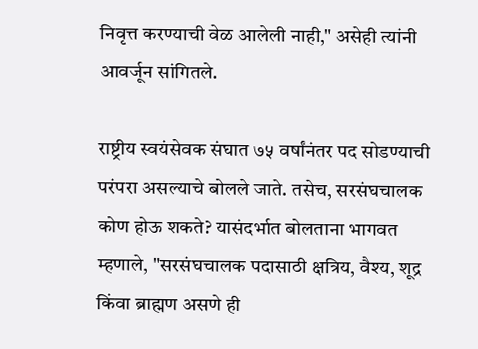निवृत्त करण्याची वेळ आलेली नाही," असेही त्यांनी आवर्जून सांगितले.

राष्ट्रीय स्वयंसेवक संघात ७५ वर्षांनंतर पद सोडण्याची परंपरा असल्याचे बोलले जाते. तसेच, सरसंघचालक कोण होऊ शकते? यासंदर्भात बोलताना भागवत म्हणाले, "सरसंघचालक पदासाठी क्षत्रिय, वैश्य, शूद्र किंवा ब्राह्मण असणे ही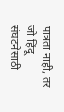पात्रता नाही, तर जो हिंदू संघटनेसाठी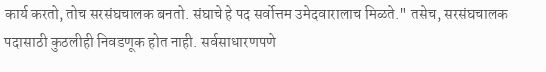कार्य करतो, तोच सरसंघचालक बनतो. संघाचे हे पद सर्वोत्तम उमेदवारालाच मिळते." तसेच, सरसंघचालक पदासाठी कुठलीही निवडणूक होत नाही. सर्वसाधारणपणे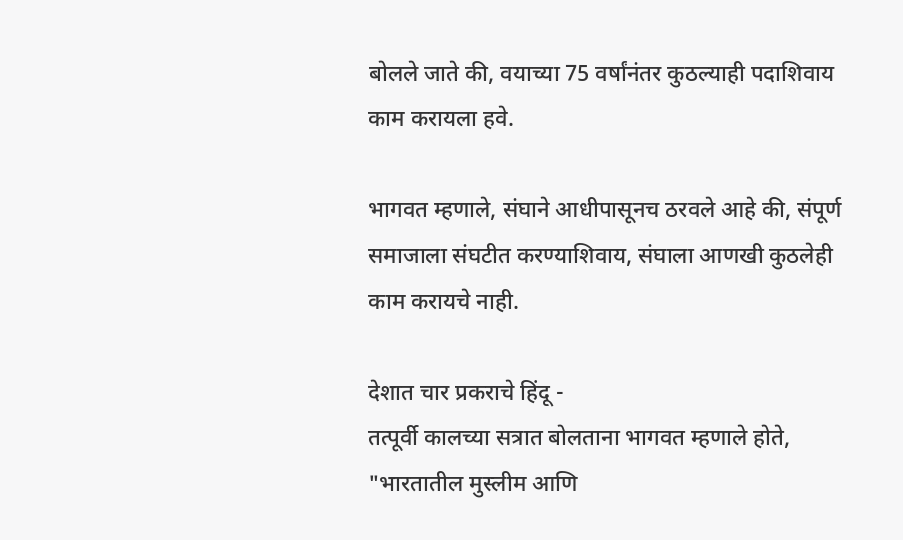बोलले जाते की, वयाच्या 75 वर्षांनंतर कुठल्याही पदाशिवाय काम करायला हवे.

भागवत म्हणाले, संघाने आधीपासूनच ठरवले आहे की, संपूर्ण समाजाला संघटीत करण्याशिवाय, संघाला आणखी कुठलेही काम करायचे नाही.

देशात चार प्रकराचे हिंदू -
तत्पूर्वी कालच्या सत्रात बोलताना भागवत म्हणाले होते, "भारतातील मुस्लीम आणि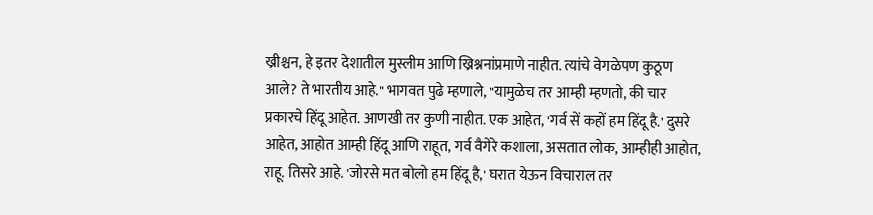ख्रीश्चन, हे इतर देशातील मुस्लीम आणि ख्रिश्ननांप्रमाणे नाहीत. त्यांचे वेगळेपण कुठूण आले? ते भारतीय आहे." भागवत पुढे म्हणाले, "यामुळेच तर आम्ही म्हणतो, की चार प्रकारचे हिंदू आहेत. आणखी तर कुणी नाहीत. एक आहेत, 'गर्व सें कहों हम हिंदू है.' दुसरे आहेत, आहोत आम्ही हिंदू आणि राहूत, गर्व वैगेरे कशाला, असतात लोक, आम्हीही आहोत, राहू. तिसरे आहे. 'जोरसे मत बोलो हम हिंदू है,' घरात येऊन विचाराल तर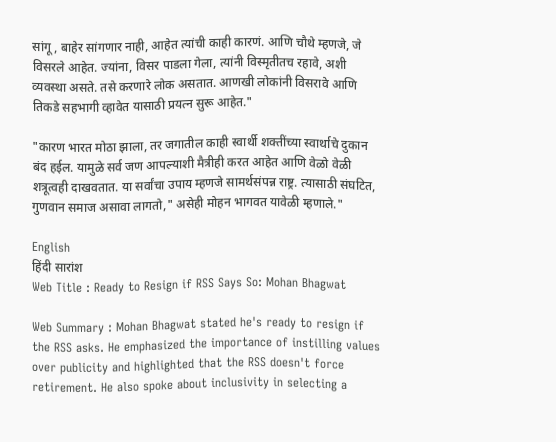सांगू, बाहेर सांगणार नाही, आहेत त्यांची काही कारणं. आणि चौथे म्हणजे, जे विसरले आहेत. ज्यांना, विसर पाडला गेला, त्यांनी विस्मृतीतच रहावे, अशी व्यवस्था असते. तसे करणारे लोक असतात. आणखी लोकांनी विसरावे आणि तिकडे सहभागी व्हावेत यासाठी प्रयत्न सुरू आहेत."

"कारण भारत मोठा झाला, तर जगातील काही स्वार्थी शक्तींच्या स्वार्थाचे दुकान बंद हईल. यामुळे सर्व जण आपल्याशी मैत्रीही करत आहेत आणि वेळो वेळी शत्रूत्वही दाखवतात. या सर्वांचा उपाय म्हणजे सामर्थसंपन्न राष्ट्र. त्यासाठी संघटित, गुणवान समाज असावा लागतो," असेही मोहन भागवत यावेळी म्हणाले."

English
हिंदी सारांश
Web Title : Ready to Resign if RSS Says So: Mohan Bhagwat

Web Summary : Mohan Bhagwat stated he's ready to resign if the RSS asks. He emphasized the importance of instilling values over publicity and highlighted that the RSS doesn't force retirement. He also spoke about inclusivity in selecting a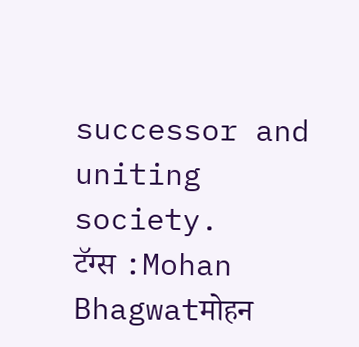successor and uniting society.
टॅग्स :Mohan Bhagwatमोहन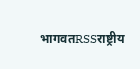भागवतRSSराष्ट्रीय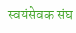स्वयंसेवक संघ